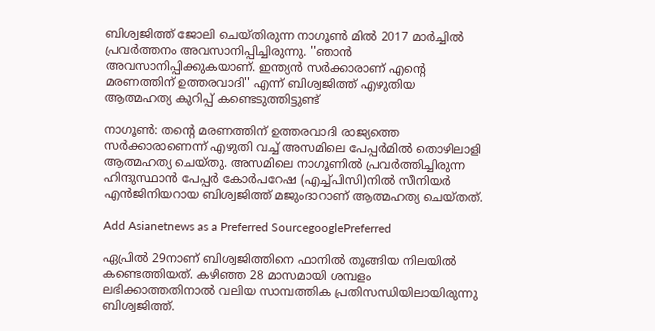ബിശ്വജിത്ത് ജോലി ചെയ്തിരുന്ന നാഗൂണ്‍ മില്‍ 2017 മാര്‍ച്ചില്‍ പ്രവര്‍ത്തനം അവസാനിപ്പിച്ചിരുന്നു. ''ഞാന്‍ അവസാനിപ്പിക്കുകയാണ്. ഇന്ത്യന്‍ സര്‍ക്കാരാണ് എന്‍റെ മരണത്തിന് ഉത്തരവാദി'' എന്ന് ബിശ്വജിത്ത് എഴുതിയ ആത്മഹത്യ കുറിപ്പ് കണ്ടെടുത്തിട്ടുണ്ട്

നാഗൂണ്‍: തന്‍റെ മരണത്തിന് ഉത്തരവാദി രാജ്യത്തെ സര്‍ക്കാരാണെന്ന് എഴുതി വച്ച് അസമിലെ പേപ്പര്‍മില്‍ തൊഴിലാളി ആത്മഹത്യ ചെയ്തു. അസമിലെ നാഗൂണില്‍ പ്രവര്‍ത്തിച്ചിരുന്ന ഹിന്ദുസ്ഥാന്‍ പേപ്പര്‍ കോര്‍പറേഷ (എച്ച്പിസി)നില്‍ സീനിയര്‍ എന്‍ജിനിയറായ ബിശ്വജിത്ത് മജുംദാറാണ് ആത്മഹത്യ ചെയ്തത്.

Add Asianetnews as a Preferred SourcegooglePreferred

ഏപ്രില്‍ 29നാണ് ബിശ്വജിത്തിനെ ഫാനില്‍ തൂങ്ങിയ നിലയില്‍ കണ്ടെത്തിയത്. കഴിഞ്ഞ 28 മാസമായി ശമ്പളം ലഭിക്കാത്തതിനാല്‍ വലിയ സാമ്പത്തിക പ്രതിസന്ധിയിലായിരുന്നു ബിശ്വജിത്ത്.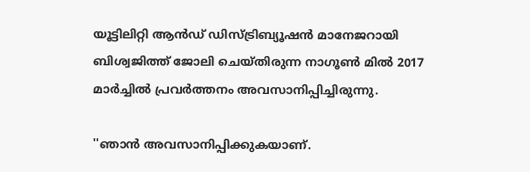യൂട്ടിലിറ്റി ആന്‍ഡ് ഡിസ്ട്രിബ്യൂഷന്‍ മാനേജറായി ബിശ്വജിത്ത് ജോലി ചെയ്തിരുന്ന നാഗൂണ്‍ മില്‍ 2017 മാര്‍ച്ചില്‍ പ്രവര്‍ത്തനം അവസാനിപ്പിച്ചിരുന്നു.

''ഞാന്‍ അവസാനിപ്പിക്കുകയാണ്.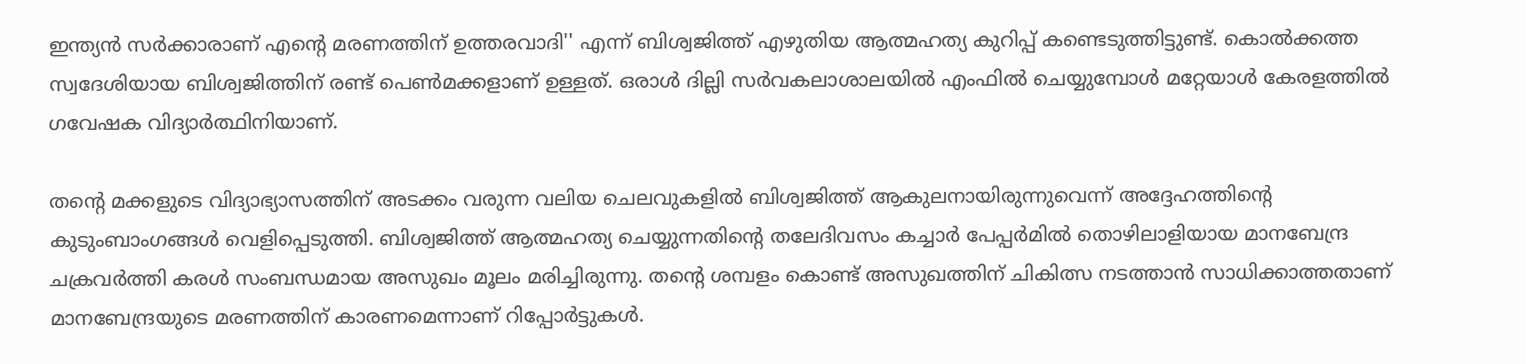ഇന്ത്യന്‍ സര്‍ക്കാരാണ് എന്‍റെ മരണത്തിന് ഉത്തരവാദി'' എന്ന് ബിശ്വജിത്ത് എഴുതിയ ആത്മഹത്യ കുറിപ്പ് കണ്ടെടുത്തിട്ടുണ്ട്. കൊല്‍ക്കത്ത സ്വദേശിയായ ബിശ്വജിത്തിന് രണ്ട് പെണ്‍മക്കളാണ് ഉള്ളത്. ഒരാള്‍ ദില്ലി സര്‍വകലാശാലയില്‍ എംഫില്‍ ചെയ്യുമ്പോള്‍ മറ്റേയാള്‍ കേരളത്തില്‍ ഗവേഷക വിദ്യാര്‍ത്ഥിനിയാണ്.

തന്‍റെ മക്കളുടെ വിദ്യാഭ്യാസത്തിന് അടക്കം വരുന്ന വലിയ ചെലവുകളില്‍ ബിശ്വജിത്ത് ആകുലനായിരുന്നുവെന്ന് അദ്ദേഹത്തിന്‍റെ കുടുംബാംഗങ്ങള്‍ വെളിപ്പെടുത്തി. ബിശ്വജിത്ത് ആത്മഹത്യ ചെയ്യുന്നതിന്‍റെ തലേദിവസം കച്ചാര്‍ പേപ്പര്‍മില്‍ തൊഴിലാളിയായ മാനബേന്ദ്ര ചക്രവര്‍ത്തി കരള്‍ സംബന്ധമായ അസുഖം മൂലം മരിച്ചിരുന്നു. തന്‍റെ ശമ്പളം കൊണ്ട് അസുഖത്തിന് ചികിത്സ നടത്താന്‍ സാധിക്കാത്തതാണ് മാനബേന്ദ്രയുടെ മരണത്തിന് കാരണമെന്നാണ് റിപ്പോര്‍ട്ടുകള്‍.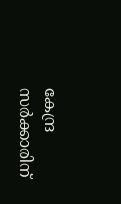കേന്ദ്ര സര്‍ക്കാരിന്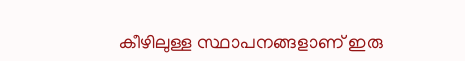കീഴിലുള്ള സ്ഥാപനങ്ങളാണ് ഇരു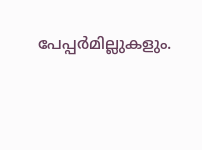പേപ്പര്‍മില്ലുകളും.